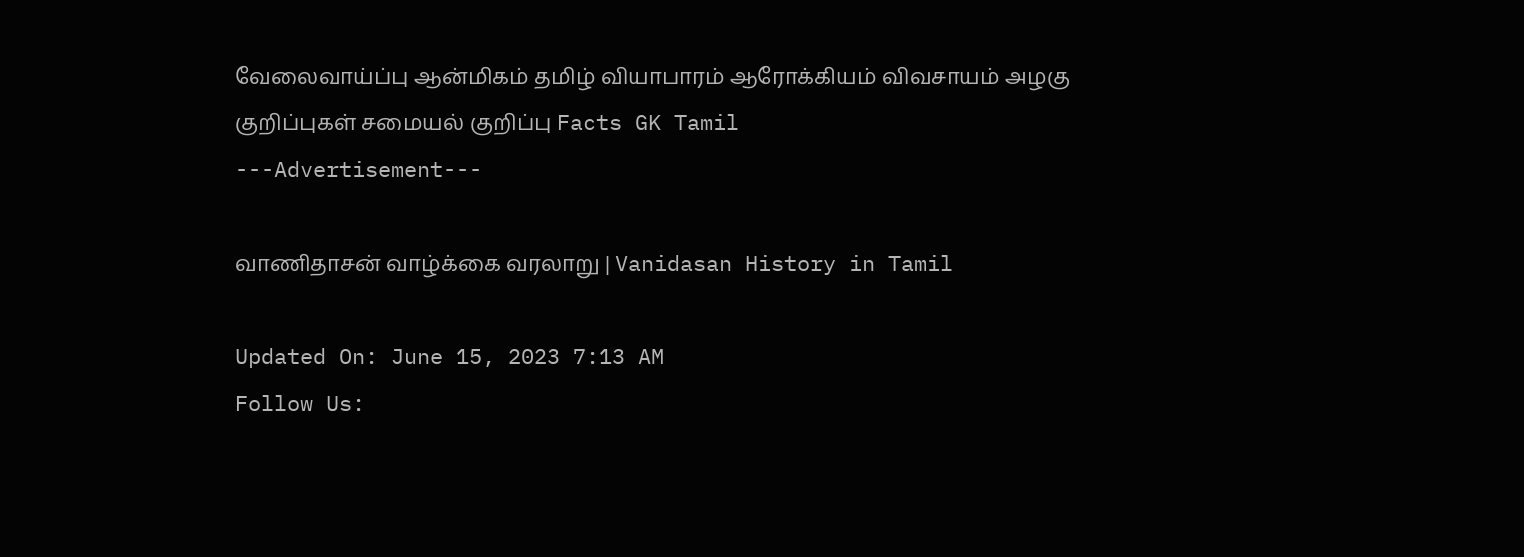வேலைவாய்ப்பு ஆன்மிகம் தமிழ் வியாபாரம் ஆரோக்கியம் விவசாயம் அழகு குறிப்புகள் சமையல் குறிப்பு Facts GK Tamil
---Advertisement---

வாணிதாசன் வாழ்க்கை வரலாறு | Vanidasan History in Tamil

Updated On: June 15, 2023 7:13 AM
Follow Us: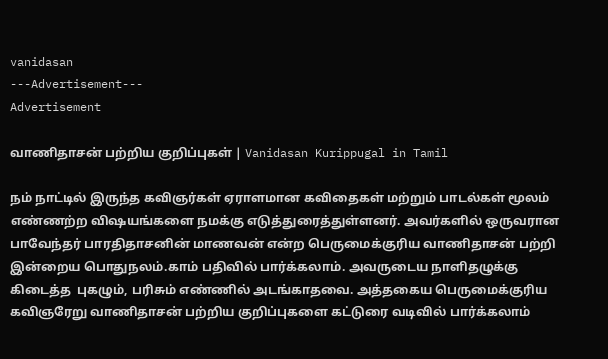vanidasan
---Advertisement---
Advertisement

வாணிதாசன் பற்றிய குறிப்புகள் | Vanidasan Kurippugal in Tamil

நம் நாட்டில் இருந்த கவிஞர்கள் ஏராளமான கவிதைகள் மற்றும் பாடல்கள் மூலம் எண்ணற்ற விஷயங்களை நமக்கு எடுத்துரைத்துள்ளனர். அவர்களில் ஒருவரான பாவேந்தர் பாரதிதாசனின் மாணவன் என்ற பெருமைக்குரிய வாணிதாசன் பற்றி இன்றைய பொதுநலம்.காம் பதிவில் பார்க்கலாம். அவருடைய நாளிதழுக்கு கிடைத்த  புகழும், பரிசும் எண்ணில் அடங்காதவை. அத்தகைய பெருமைக்குரிய கவிஞரேறு வாணிதாசன் பற்றிய குறிப்புகளை கட்டுரை வடிவில் பார்க்கலாம்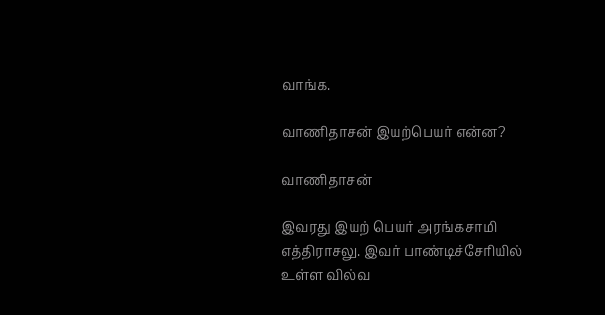வாங்க.

வாணிதாசன் இயற்பெயர் என்ன?

வாணிதாசன்

இவரது இயற் பெயர் அரங்கசாமி எத்திராசலு. இவர் பாண்டிச்சேரியில் உள்ள வில்வ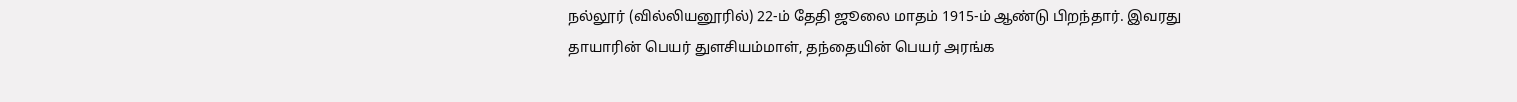நல்லூர் (வில்லியனூரில்) 22-ம் தேதி ஜூலை மாதம் 1915-ம் ஆண்டு பிறந்தார். இவரது தாயாரின் பெயர் துளசியம்மாள், தந்தையின் பெயர் அரங்க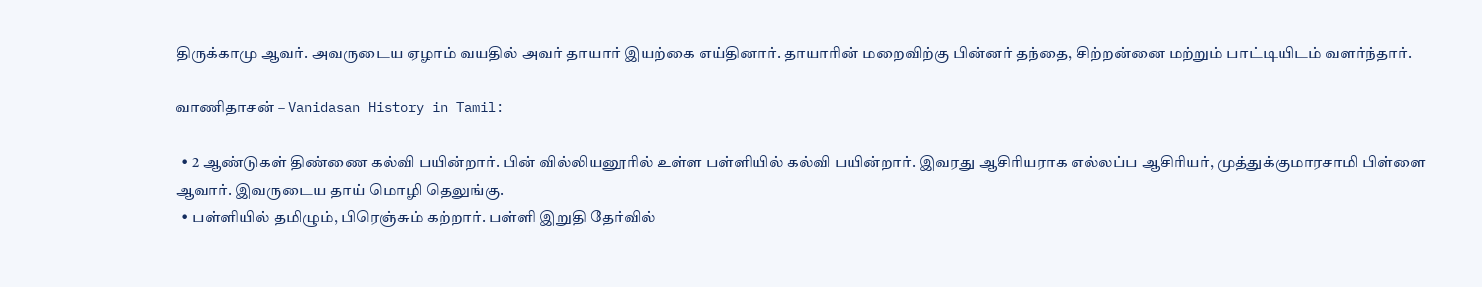திருக்காமு ஆவர். அவருடைய ஏழாம் வயதில் அவர் தாயார் இயற்கை எய்தினார். தாயாரின் மறைவிற்கு பின்னர் தந்தை, சிற்றன்னை மற்றும் பாட்டியிடம் வளர்ந்தார்.

வாணிதாசன் – Vanidasan History in Tamil:

  • 2 ஆண்டுகள் திண்ணை கல்வி பயின்றார். பின் வில்லியனூரில் உள்ள பள்ளியில் கல்வி பயின்றார். இவரது ஆசிரியராக எல்லப்ப ஆசிரியர், முத்துக்குமாரசாமி பிள்ளை ஆவார். இவருடைய தாய் மொழி தெலுங்கு.
  • பள்ளியில் தமிழும், பிரெஞ்சும் கற்றார். பள்ளி இறுதி தேர்வில்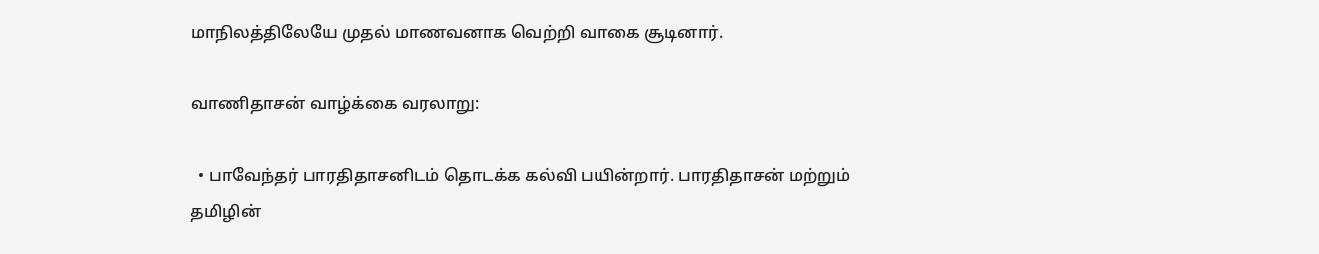மாநிலத்திலேயே முதல் மாணவனாக வெற்றி வாகை சூடினார்.

வாணிதாசன் வாழ்க்கை வரலாறு:

  • பாவேந்தர் பாரதிதாசனிடம் தொடக்க கல்வி பயின்றார். பாரதிதாசன் மற்றும் தமிழின்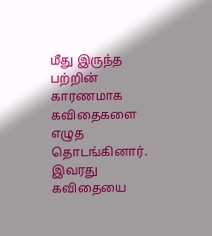மீது இருந்த பற்றின் காரணமாக கவிதைகளை எழுத தொடங்கினார். இவரது கவிதையை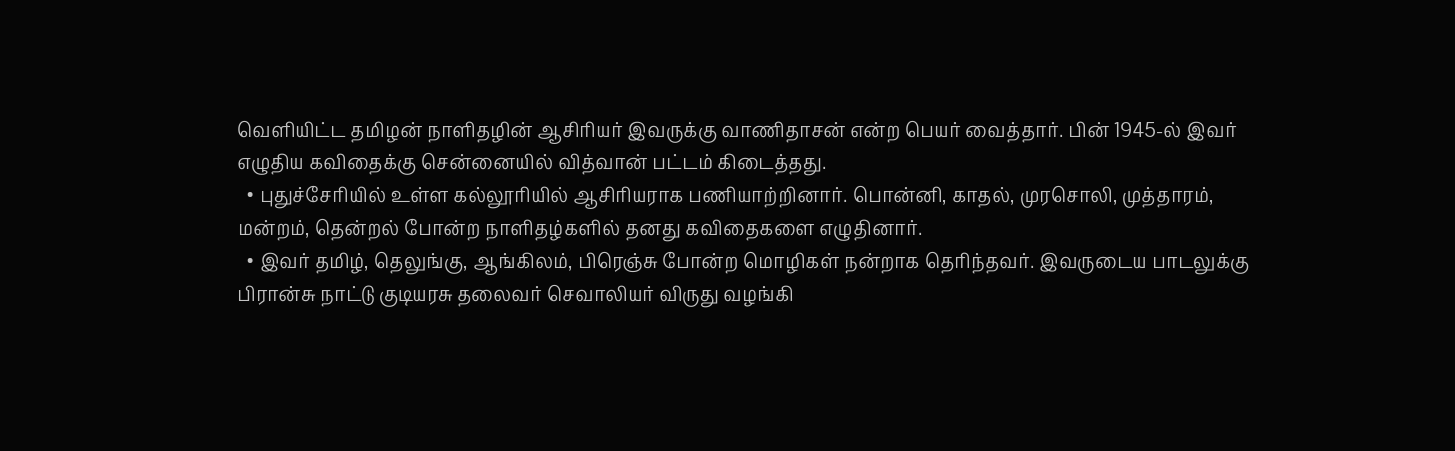வெளியிட்ட தமிழன் நாளிதழின் ஆசிரியர் இவருக்கு வாணிதாசன் என்ற பெயர் வைத்தார். பின் 1945-ல் இவர் எழுதிய கவிதைக்கு சென்னையில் வித்வான் பட்டம் கிடைத்தது.
  • புதுச்சேரியில் உள்ள கல்லூரியில் ஆசிரியராக பணியாற்றினார். பொன்னி, காதல், முரசொலி, முத்தாரம், மன்றம், தென்றல் போன்ற நாளிதழ்களில் தனது கவிதைகளை எழுதினார்.
  • இவர் தமிழ், தெலுங்கு, ஆங்கிலம், பிரெஞ்சு போன்ற மொழிகள் நன்றாக தெரிந்தவர். இவருடைய பாடலுக்கு பிரான்சு நாட்டு குடியரசு தலைவர் செவாலியர் விருது வழங்கி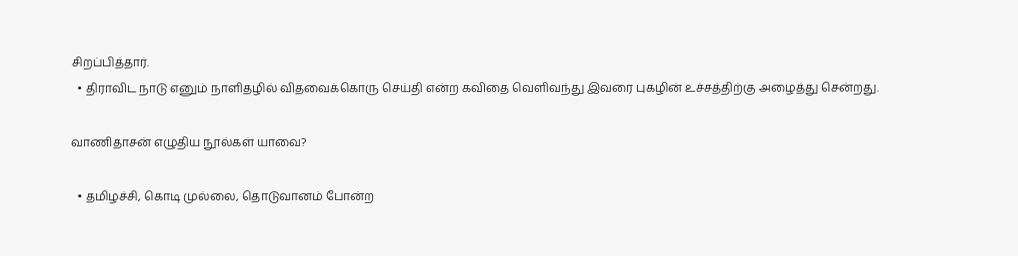சிறப்பித்தார்.
  • திராவிட நாடு எனும் நாளிதழில் விதவைக்கொரு செய்தி என்ற கவிதை வெளிவந்து இவரை புகழின் உச்சத்திற்கு அழைத்து சென்றது.

வாணிதாசன் எழுதிய நூல்கள் யாவை?

  • தமிழச்சி, கொடி முல்லை, தொடுவானம் போன்ற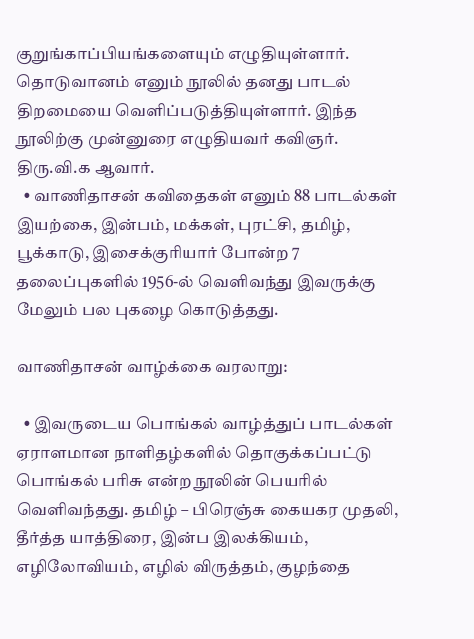குறுங்காப்பியங்களையும் எழுதியுள்ளார். தொடுவானம் எனும் நூலில் தனது பாடல் திறமையை வெளிப்படுத்தியுள்ளார். இந்த நூலிற்கு முன்னுரை எழுதியவர் கவிஞர். திரு.வி.க ஆவார்.
  • வாணிதாசன் கவிதைகள் எனும் 88 பாடல்கள் இயற்கை, இன்பம், மக்கள், புரட்சி, தமிழ், பூக்காடு, இசைக்குரியார் போன்ற 7 தலைப்புகளில் 1956-ல் வெளிவந்து இவருக்கு மேலும் பல புகழை கொடுத்தது.

வாணிதாசன் வாழ்க்கை வரலாறு:

  • இவருடைய பொங்கல் வாழ்த்துப் பாடல்கள் ஏராளமான நாளிதழ்களில் தொகுக்கப்பட்டு பொங்கல் பரிசு என்ற நூலின் பெயரில் வெளிவந்தது. தமிழ் – பிரெஞ்சு கையகர முதலி, தீர்த்த யாத்திரை, இன்ப இலக்கியம், எழிலோவியம், எழில் விருத்தம், குழந்தை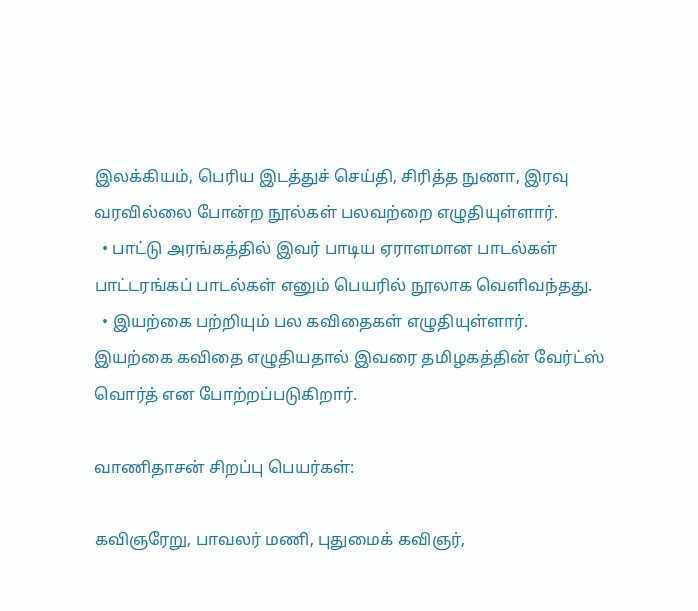இலக்கியம், பெரிய இடத்துச் செய்தி, சிரித்த நுணா, இரவு வரவில்லை போன்ற நூல்கள் பலவற்றை எழுதியுள்ளார்.
  • பாட்டு அரங்கத்தில் இவர் பாடிய ஏராளமான பாடல்கள் பாட்டரங்கப் பாடல்கள் எனும் பெயரில் நூலாக வெளிவந்தது.
  • இயற்கை பற்றியும் பல கவிதைகள் எழுதியுள்ளார். இயற்கை கவிதை எழுதியதால் இவரை தமிழகத்தின் வேர்ட்ஸ் வொர்த் என போற்றப்படுகிறார்.

வாணிதாசன் சிறப்பு பெயர்கள்:

கவிஞரேறு, பாவலர் மணி, புதுமைக் கவிஞர்,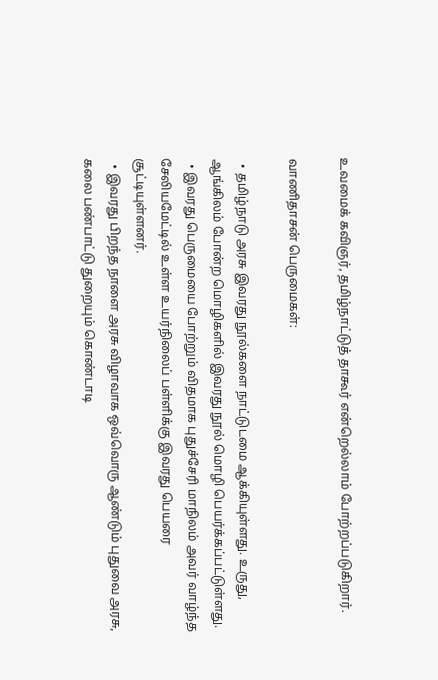உவமைக் கவிஞர், தமிழ்நாட்டுத் தாகூர் என்றெல்லாம் போற்றப்படுகிறார்.

வாணிதாசன் பெருமைகள்:

  • தமிழ்நாடு அரசு இவரது நூல்களை நாட்டுடமை ஆக்கியுள்ளது. உருது, ஆங்கிலம் போன்ற மொழிகளில் இவரது நூல் மொழி பெயர்க்கப்பட்டுள்ளது.
  • இவரது பெருமையை போற்றும் விதமாக புதுச்சேரி மாநிலம் அவர் வாழ்ந்த சேலியமேட்டில் உள்ள உயர்நிலைப் பள்ளிக்கு இவரது பெயரை சூட்டியுள்ளனர்.
  • இவரது பிறந்த நாளை அரசு விழாவாக ஒவ்வொரு ஆண்டும் புதுவை அரசு, கலை பண்பாட்டு துறையும் கொண்டாடி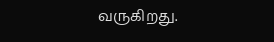வருகிறது.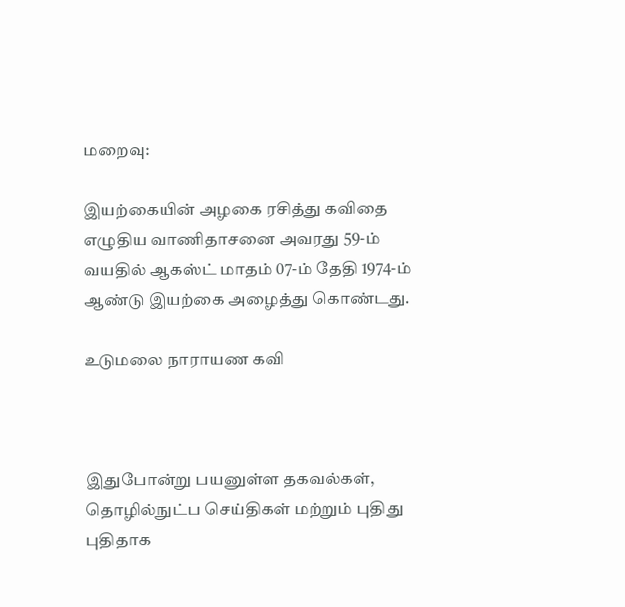மறைவு:

இயற்கையின் அழகை ரசித்து கவிதை எழுதிய வாணிதாசனை அவரது 59-ம் வயதில் ஆகஸ்ட் மாதம் 07-ம் தேதி 1974-ம் ஆண்டு இயற்கை அழைத்து கொண்டது.

உடுமலை நாராயண கவி



இதுபோன்று பயனுள்ள தகவல்கள், தொழில்நுட்ப செய்திகள் மற்றும் புதிது புதிதாக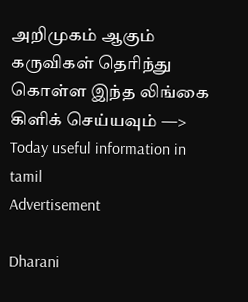அறிமுகம் ஆகும் கருவிகள் தெரிந்து கொள்ள இந்த லிங்கை கிளிக் செய்யவும் —> Today useful information in tamil
Advertisement

Dharani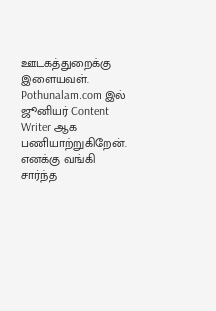ஊடகத்துறைக்கு இளையவள். Pothunalam.com இல் ஜூனியர் Content Writer ஆக பணியாற்றுகிறேன். எனக்கு வங்கி சார்ந்த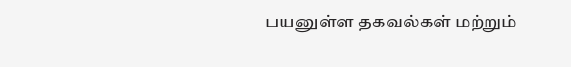பயனுள்ள தகவல்கள் மற்றும்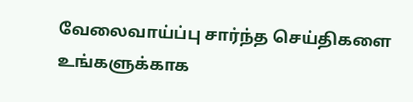வேலைவாய்ப்பு சார்ந்த செய்திகளை உங்களுக்காக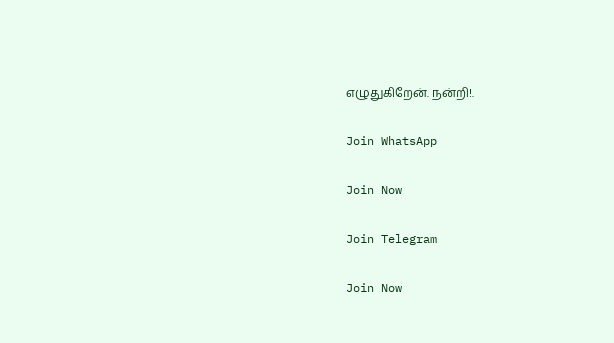எழுதுகிறேன். நன்றி!.

Join WhatsApp

Join Now

Join Telegram

Join Now